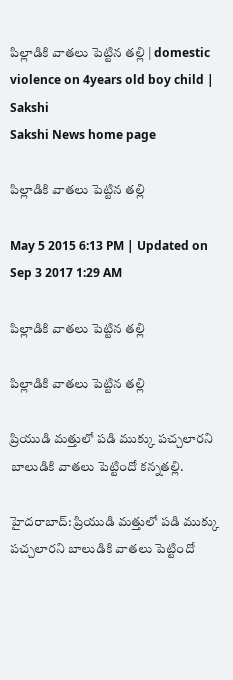పిల్లాడికి వాతలు పెట్టిన తల్లి | domestic violence on 4years old boy child | Sakshi
Sakshi News home page

పిల్లాడికి వాతలు పెట్టిన తల్లి

May 5 2015 6:13 PM | Updated on Sep 3 2017 1:29 AM

పిల్లాడికి వాతలు పెట్టిన తల్లి

పిల్లాడికి వాతలు పెట్టిన తల్లి

ప్రియుడి మత్తులో పడి ముక్కు పచ్చలారని బాలుడికి వాతలు పెట్టిందో కన్నతల్లి.

హైదరాబాద్: ప్రియుడి మత్తులో పడి ముక్కు పచ్చలారని బాలుడికి వాతలు పెట్టిందో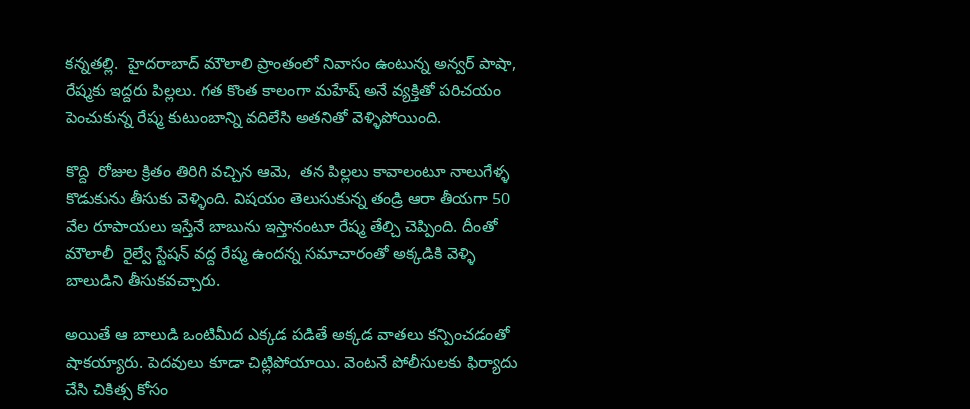కన్నతల్లి.  హైదరాబాద్ మౌలాలి ప్రాంతంలో నివాసం ఉంటున్న అన్వర్ పాషా, రేష్మకు ఇద్దరు పిల్లలు. గత కొంత కాలంగా మహేష్‌ అనే వ్యక్తితో పరిచయం పెంచుకున్న రేష్మ కుటుంబాన్ని వదిలేసి అతనితో వెళ్ళిపోయింది.

కొద్ది  రోజుల క్రితం తిరిగి వచ్చిన ఆమె,  తన పిల్లలు కావాలంటూ నాలుగేళ్ళ కొడుకును తీసుకు వెళ్ళింది. విషయం తెలుసుకున్న తండ్రి ఆరా తీయగా 50 వేల రూపాయలు ఇస్తేనే బాబును ఇస్తానంటూ రేష్మ తేల్చి చెప్పింది. దీంతో మౌలాలీ  రైల్వే స్టేషన్ వద్ద రేష్మ ఉందన్న సమాచారంతో అక్కడికి వెళ్ళి బాలుడిని తీసుకవచ్చారు.

అయితే ఆ బాలుడి ఒంటిమీద ఎక్కడ పడితే అక్కడ వాతలు కన్పించడంతో షాకయ్యారు. పెదవులు కూడా చిట్లిపోయాయి. వెంటనే పోలీసులకు ఫిర్యాదు చేసి చికిత్స కోసం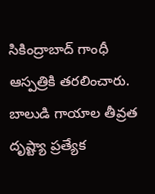సికింద్రాబాద్‌ గాంధీ ఆస్పత్రికి తరలించారు. బాలుడి గాయాల తీవ్రత దృష్ట్యా ప్రత్యేక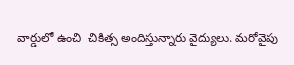వార్డులో ఉంచి  చికిత్స అందిస్తున్నారు వైద్యులు. మరోవైపు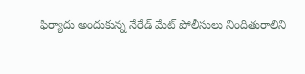ఫిర్యాదు అందుకున్న నేరేడ్ మేట్ పోలీసులు నిందితురాలిని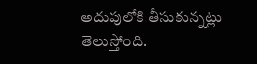అదుపులోకి తీసుకున్నట్లు తెలుస్తోంది.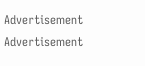Advertisement
Advertisement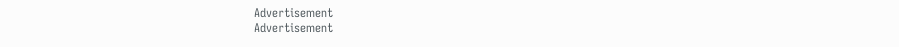Advertisement
Advertisement